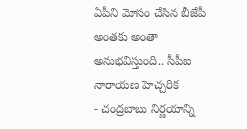ఏపీని మోసం చేసిన బీజేపీ అంతకు అంతా అనుభవిస్తుంది.. సీపీఐ నారాయణ హెచ్చరిక
- చంద్రబాబు నిర్ణయాన్ని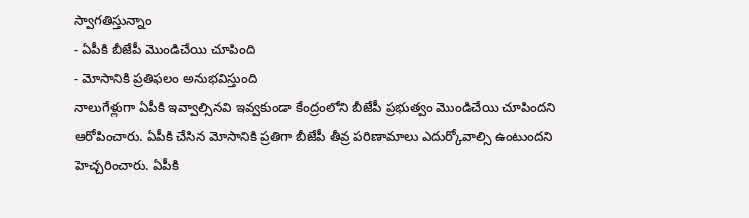స్వాగతిస్తున్నాం
- ఏపీకి బీజేపీ మొండిచేయి చూపింది
- మోసానికి ప్రతిఫలం అనుభవిస్తుంది
నాలుగేళ్లుగా ఏపీకి ఇవ్వాల్సినవి ఇవ్వకుండా కేంద్రంలోని బీజేపీ ప్రభుత్వం మొండిచేయి చూపిందని ఆరోపించారు. ఏపీకి చేసిన మోసానికి ప్రతిగా బీజేపీ తీవ్ర పరిణామాలు ఎదుర్కోవాల్సి ఉంటుందని హెచ్చరించారు. ఏపీకి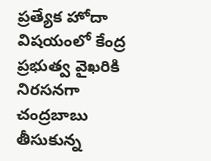ప్రత్యేక హోదా విషయంలో కేంద్ర ప్రభుత్వ వైఖరికి నిరసనగా చంద్రబాబు తీసుకున్న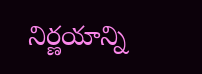నిర్ణయాన్ని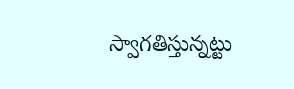స్వాగతిస్తున్నట్టు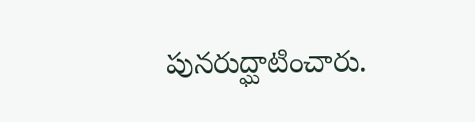పునరుద్ఘాటించారు.